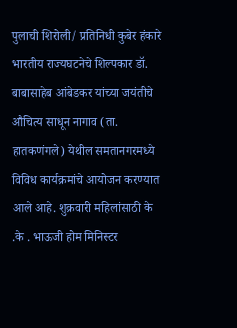पुलाची शिरोली/ प्रतिनिधी कुबेर हंकारे
भारतीय राज्यघटनेचे शिल्पकार डॉ. बाबासाहेब आंबेडकर यांच्या जयंतीचे औचित्य साधून नागाव (ता. हातकणंगले) येथील समतानगरमध्ये विविध कार्यक्रमांचे आयोजन करण्यात आले आहे. शुक्रवारी महिलांसाठी के .के . भाऊजी होम मिनिस्टर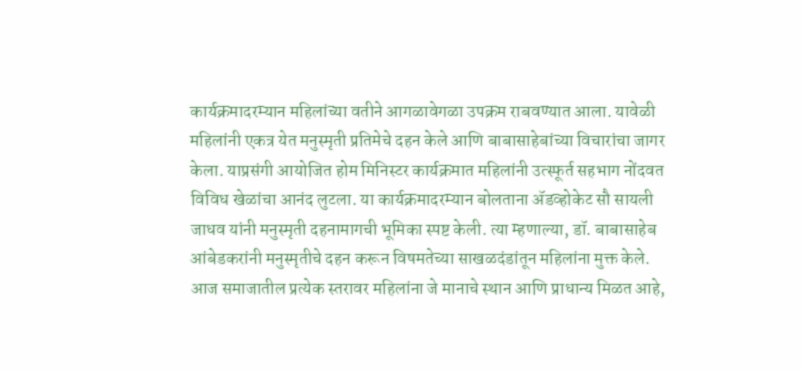कार्यक्रमादरम्यान महिलांच्या वतीने आगळावेगळा उपक्रम राबवण्यात आला. यावेळी महिलांनी एकत्र येत मनुस्मृती प्रतिमेचे दहन केले आणि बाबासाहेबांच्या विचारांचा जागर केला. याप्रसंगी आयोजित होम मिनिस्टर कार्यक्रमात महिलांनी उत्स्फूर्त सहभाग नोंदवत विविध खेळांचा आनंद लुटला. या कार्यक्रमादरम्यान बोलताना ॲडव्होकेट सौ सायली जाधव यांनी मनुस्मृती दहनामागची भूमिका स्पष्ट केली. त्या म्हणाल्या, डॉ. बाबासाहेब आंबेडकरांनी मनुस्मृतीचे दहन करून विषमतेच्या साखळदंडांतून महिलांना मुक्त केले. आज समाजातील प्रत्येक स्तरावर महिलांना जे मानाचे स्थान आणि प्राधान्य मिळत आहे,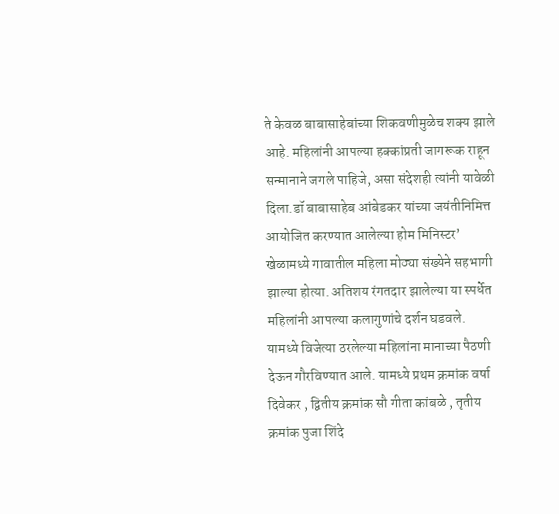ते केवळ बाबासाहेबांच्या शिकवणीमुळेच शक्य झाले आहे. महिलांनी आपल्या हक्कांप्रती जागरूक राहून सन्मानाने जगले पाहिजे, असा संदेशही त्यांनी यावेळी दिला.डॉ बाबासाहेब आंबेडकर यांच्या जयंतीनिमित्त आयोजित करण्यात आलेल्या होम मिनिस्टर’ खेळामध्ये गावातील महिला मोठ्या संख्येने सहभागी झाल्या होत्या. अतिशय रंगतदार झालेल्या या स्पर्धेत महिलांनी आपल्या कलागुणांचे दर्शन घडवले. यामध्ये विजेत्या ठरलेल्या महिलांना मानाच्या पैठणी देऊन गौरविण्यात आले. यामध्ये प्रथम क्रमांक वर्षा दिवेकर , द्वितीय क्रमांक सौ गीता कांबळे , तृतीय क्रमांक पुजा शिंदे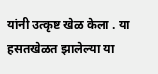यांनी उत्कृष्ट खेळ केला . या हसतखेळत झालेल्या या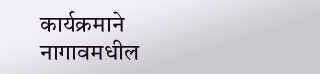कार्यक्रमाने नागावमधील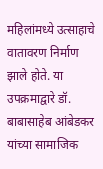महिलांमध्ये उत्साहाचे वातावरण निर्माण झाले होते. या उपक्रमाद्वारे डॉ. बाबासाहेब आंबेडकर यांच्या सामाजिक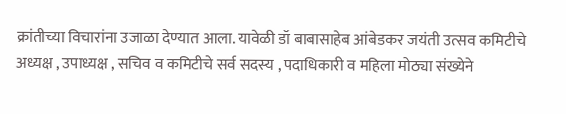क्रांतीच्या विचारांना उजाळा देण्यात आला. यावेळी डॉ बाबासाहेब आंबेडकर जयंती उत्सव कमिटीचे अध्यक्ष , उपाध्यक्ष , सचिव व कमिटीचे सर्व सदस्य , पदाधिकारी व महिला मोठ्या संख्येने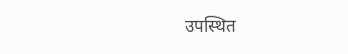उपस्थित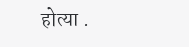होत्या .